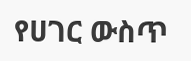የሀገር ውስጥ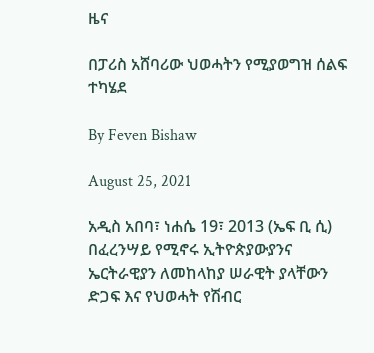ዜና

በፓሪስ አሸባሪው ህወሓትን የሚያወግዝ ሰልፍ ተካሄደ

By Feven Bishaw

August 25, 2021

አዲስ አበባ፣ ነሐሴ 19፣ 2013 (ኤፍ ቢ ሲ) በፈረንሣይ የሚኖሩ ኢትዮጵያውያንና ኤርትራዊያን ለመከላከያ ሠራዊት ያላቸውን ድጋፍ እና የህወሓት የሽብር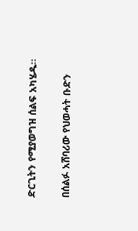ድርጊትን የሚያወግዝ ሰልፍ አካሄዱ፡፡

በሰልፉ አሸባሪው የህወሓት ቡድን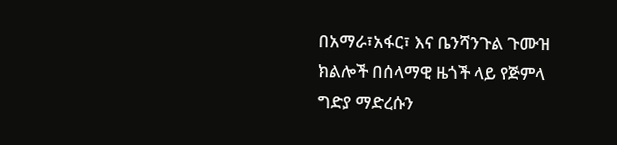በአማራ፣አፋር፣ እና ቤንሻንጉል ጉሙዝ ክልሎች በሰላማዊ ዜጎች ላይ የጅምላ ግድያ ማድረሱን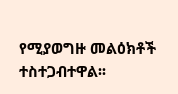የሚያወግዙ መልዕክቶች ተስተጋብተዋል፡፡